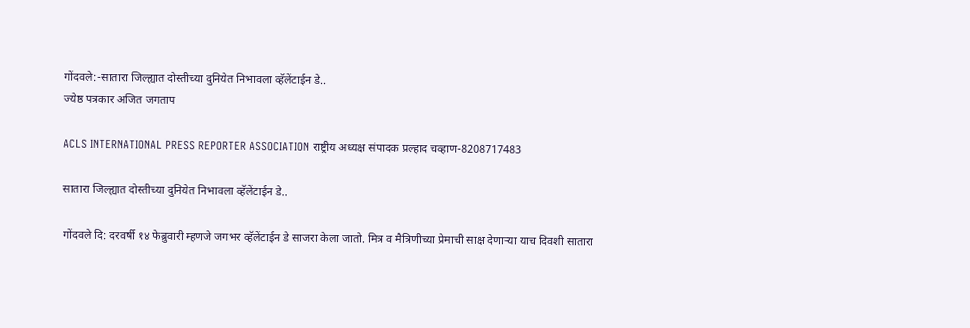गोंदवले:-सातारा जिल्ह्यात दोस्तीच्या दुनियेत निभावला व्हॅलेंटाईन डे..
ज्येष्ठ पत्रकार अजित जगताप

ACLS INTERNATIONAL PRESS REPORTER ASSOCIATION राष्ट्रीय अध्यक्ष संपादक प्रल्हाद चव्हाण-8208717483

सातारा जिल्ह्यात दोस्तीच्या दुनियेत निभावला व्हॅलेंटाईन डे..

गोंदवले दि: दरवर्षी १४ फेब्रुवारी म्हणजे जगभर व्हॅलेंटाईन डे साजरा केला जातो. मित्र व मैत्रिणीच्या प्रेमाची साक्ष देणाऱ्या याच दिवशी सातारा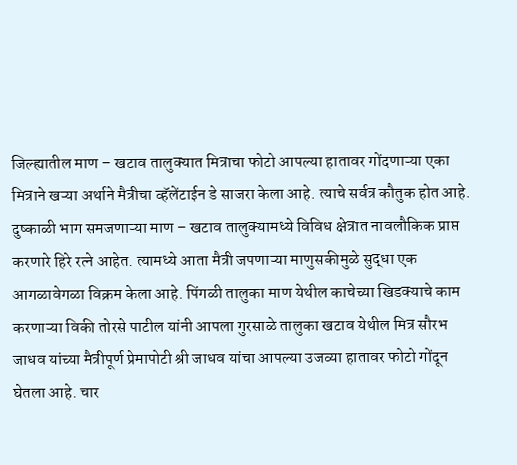जिल्ह्यातील माण – खटाव तालुक्यात मित्राचा फोटो आपल्या हातावर गोंदणाऱ्या एका मित्राने खऱ्या अर्थाने मैत्रीचा व्हॅलेंटाईन डे साजरा केला आहे. त्याचे सर्वत्र कौतुक होत आहे.
दुष्काळी भाग समजणाऱ्या माण – खटाव तालुक्यामध्ये विविध क्षेत्रात नावलौकिक प्राप्त करणारे हिरे रत्ने आहेत. त्यामध्ये आता मैत्री जपणाऱ्या माणुसकीमुळे सुद्धा एक आगळावेगळा विक्रम केला आहे. पिंगळी तालुका माण येथील काचेच्या खिडक्याचे काम करणाऱ्या विकी तोरसे पाटील यांनी आपला गुरसाळे तालुका खटाव येथील मित्र सौरभ जाधव यांच्या मैत्रीपूर्ण प्रेमापोटी श्री जाधव यांचा आपल्या उजव्या हातावर फोटो गोंदून घेतला आहे. चार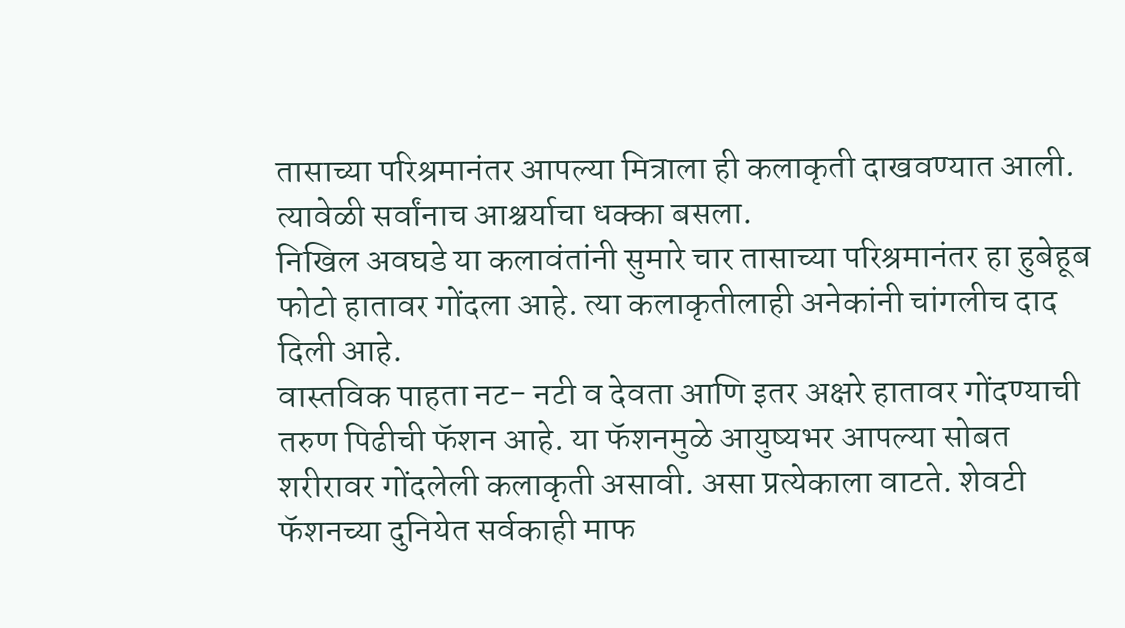तासाच्या परिश्रमानंतर आपल्या मित्राला ही कलाकृती दाखवण्यात आली. त्यावेळी सर्वांनाच आश्चर्याचा धक्का बसला.
निखिल अवघडे या कलावंतांनी सुमारे चार तासाच्या परिश्रमानंतर हा हुबेहूब फोटो हातावर गोंदला आहे. त्या कलाकृतीलाही अनेकांनी चांगलीच दाद दिली आहे.
वास्तविक पाहता नट- नटी व देवता आणि इतर अक्षरे हातावर गोंदण्याची तरुण पिढीची फॅशन आहे. या फॅशनमुळे आयुष्यभर आपल्या सोबत शरीरावर गोंदलेली कलाकृती असावी. असा प्रत्येकाला वाटते. शेवटी फॅशनच्या दुनियेत सर्वकाही माफ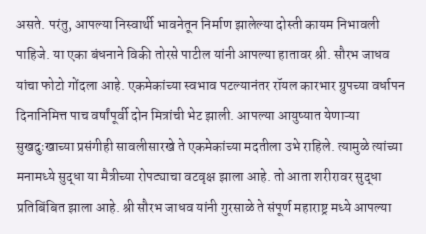असते. परंतु, आपल्या निस्वार्थी भावनेतून निर्माण झालेल्या दोस्ती कायम निभावली पाहिजे. या एका बंधनाने विकी तोरसे पाटील यांनी आपल्या हातावर श्री. सौरभ जाधव यांचा फोटो गोंदला आहे. एकमेकांच्या स्वभाव पटल्यानंतर रॉयल कारभार ग्रुपच्या वर्धापन दिनानिमित्त पाच वर्षांपूर्वी दोन मित्रांची भेट झाली. आपल्या आयुष्यात येणाऱ्या सुखदुःखाच्या प्रसंगीही सावलीसारखे ते एकमेकांच्या मदतीला उभे राहिले. त्यामुळे त्यांच्या मनामध्ये सुद्धा या मैत्रीच्या रोपट्याचा वटवृक्ष झाला आहे. तो आता शरीरावर सुद्धा प्रतिबिंबित झाला आहे. श्री सौरभ जाधव यांनी गुरसाळे ते संपूर्ण महाराष्ट्र मध्ये आपल्या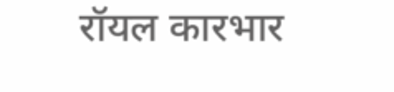रॉयल कारभार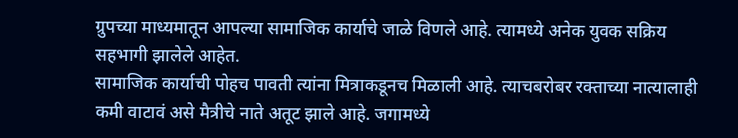ग्रुपच्या माध्यमातून आपल्या सामाजिक कार्याचे जाळे विणले आहे. त्यामध्ये अनेक युवक सक्रिय सहभागी झालेले आहेत.
सामाजिक कार्याची पोहच पावती त्यांना मित्राकडूनच मिळाली आहे. त्याचबरोबर रक्ताच्या नात्यालाही कमी वाटावं असे मैत्रीचे नाते अतूट झाले आहे. जगामध्ये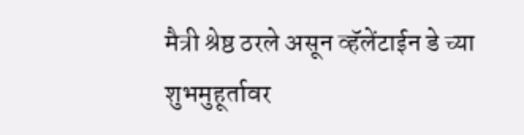मैत्री श्रेष्ठ ठरले असून व्हॅलेंटाईन डे च्या शुभमुहूर्तावर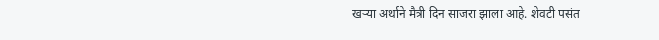खऱ्या अर्थाने मैत्री दिन साजरा झाला आहे. शेवटी पसंत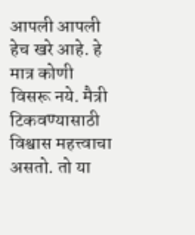आपली आपली हेच खरे आहे. हे मात्र कोणी विसरू नये. मैत्री टिकवण्यासाठी विश्वास महत्त्वाचा असतो. तो या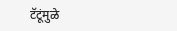टॅटूंमुळे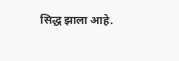सिद्ध झाला आहे.